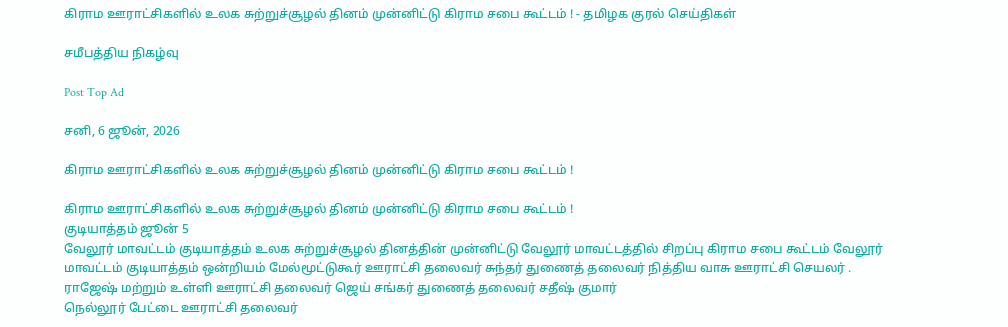கிராம ஊராட்சிகளில் உலக சுற்றுச்சூழல் தினம் முன்னிட்டு கிராம சபை கூட்டம் ! - தமிழக குரல் செய்திகள்

சமீபத்திய நிகழ்வு

Post Top Ad

சனி, 6 ஜூன், 2026

கிராம ஊராட்சிகளில் உலக சுற்றுச்சூழல் தினம் முன்னிட்டு கிராம சபை கூட்டம் !

கிராம ஊராட்சிகளில் உலக சுற்றுச்சூழல் தினம் முன்னிட்டு கிராம சபை கூட்டம் !
குடியாத்தம் ஜூன் 5
வேலூர் மாவட்டம் குடியாத்தம் உலக சுற்றுச்சூழல் தினத்தின் முன்னிட்டு வேலூர் மாவட்டத்தில் சிறப்பு கிராம சபை கூட்டம் வேலூர் மாவட்டம் குடியாத்தம் ஒன்றியம் மேல்மூட்டுகூர் ஊராட்சி தலைவர் சுந்தர் துணைத் தலைவர் நித்திய வாசு ஊராட்சி செயலர் . ராஜேஷ் மற்றும் உள்ளி ஊராட்சி தலைவர் ஜெய் சங்கர் துணைத் தலைவர் சதீஷ் குமார்
நெல்லூர் பேட்டை ஊராட்சி தலைவர்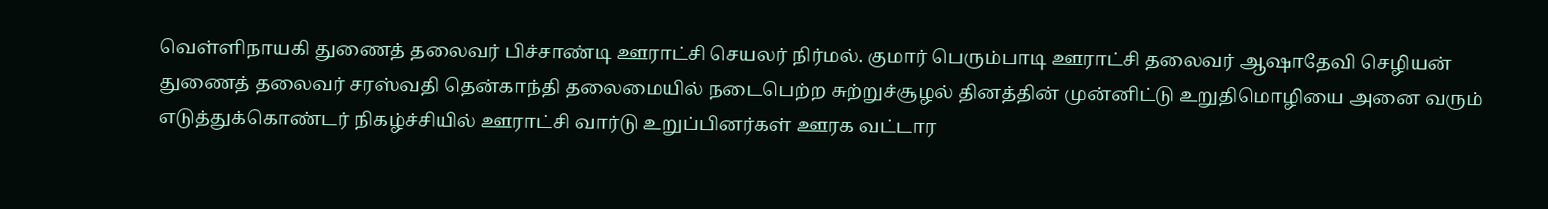வெள்ளிநாயகி துணைத் தலைவர் பிச்சாண்டி ஊராட்சி செயலர் நிர்மல். குமார் பெரும்பாடி ஊராட்சி தலைவர் ஆஷாதேவி செழியன் துணைத் தலைவர் சரஸ்வதி தென்காந்தி தலைமையில் நடைபெற்ற சுற்றுச்சூழல் தினத்தின் முன்னிட்டு உறுதிமொழியை அனை வரும் எடுத்துக்கொண்டர் நிகழ்ச்சியில் ஊராட்சி வார்டு உறுப்பினர்கள் ஊரக வட்டார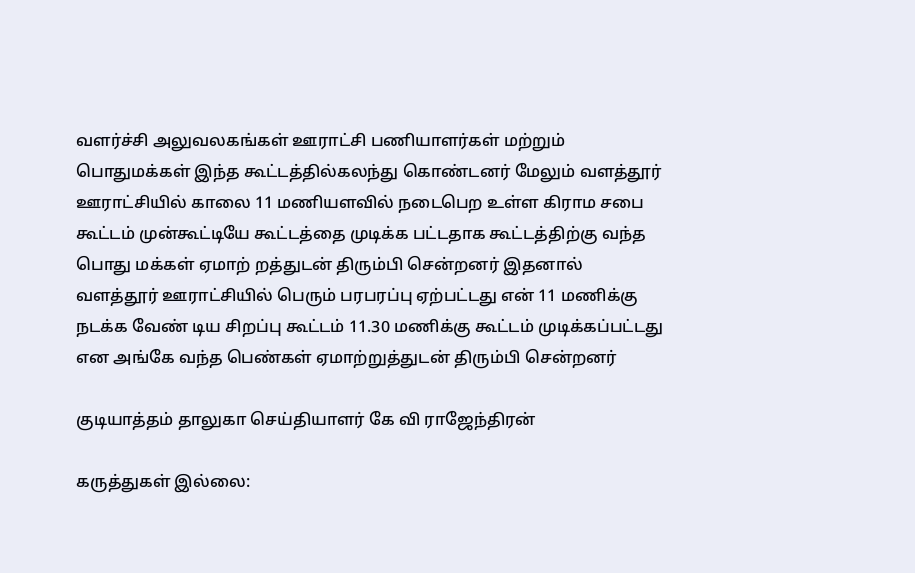வளர்ச்சி அலுவலகங்கள் ஊராட்சி பணியாளர்கள் மற்றும் பொதுமக்கள் இந்த கூட்டத்தில்கலந்து கொண்டனர் மேலும் வளத்தூர் ஊராட்சியில் காலை 11 மணியளவில் நடைபெற உள்ள கிராம சபை கூட்டம் முன்கூட்டியே கூட்டத்தை முடிக்க பட்டதாக கூட்டத்திற்கு வந்த பொது மக்கள் ஏமாற் றத்துடன் திரும்பி சென்றனர் இதனால் வளத்தூர் ஊராட்சியில் பெரும் பரபரப்பு ஏற்பட்டது என் 11 மணிக்கு நடக்க வேண் டிய சிறப்பு கூட்டம் 11.30 மணிக்கு கூட்டம் முடிக்கப்பட்டது என அங்கே வந்த பெண்கள் ஏமாற்றுத்துடன் திரும்பி சென்றனர்

குடியாத்தம் தாலுகா செய்தியாளர் கே வி ராஜேந்திரன்

கருத்துகள் இல்லை: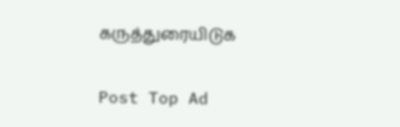கருத்துரையிடுக

Post Top Ad